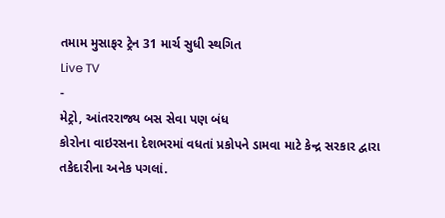તમામ મુસાફર ટ્રેન 31 માર્ચ સુધી સ્થગિત
Live TV
-
મેટ્રો, આંતરરાજ્ય બસ સેવા પણ બંધ
કોરોના વાઇરસના દેશભરમાં વધતાં પ્રકોપને ડામવા માટે કેન્દ્ર સરકાર દ્વારા તકેદારીના અનેક પગલાં.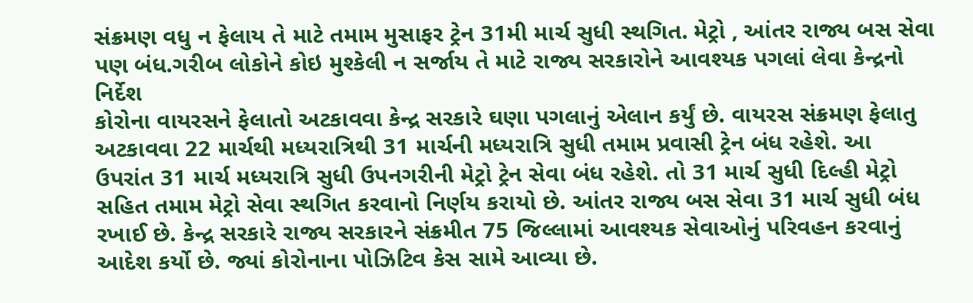સંક્રમણ વધુ ન ફેલાય તે માટે તમામ મુસાફર ટ્રેન 31મી માર્ચ સુધી સ્થગિત. મેટ્રો , આંતર રાજ્ય બસ સેવા પણ બંધ.ગરીબ લોકોને કોઇ મુશ્કેલી ન સર્જાય તે માટે રાજ્ય સરકારોને આવશ્યક પગલાં લેવા કેન્દ્રનો નિર્દેશ
કોરોના વાયરસને ફેલાતો અટકાવવા કેન્દ્ર સરકારે ઘણા પગલાનું એલાન કર્યું છે. વાયરસ સંક્રમણ ફેલાતુ અટકાવવા 22 માર્ચથી મધ્યરાત્રિથી 31 માર્ચની મધ્યરાત્રિ સુધી તમામ પ્રવાસી ટ્રેન બંધ રહેશે. આ ઉપરાંત 31 માર્ચ મધ્યરાત્રિ સુધી ઉપનગરીની મેટ્રો ટ્રેન સેવા બંધ રહેશે. તો 31 માર્ચ સુધી દિલ્હી મેટ્રો સહિત તમામ મેટ્રો સેવા સ્થગિત કરવાનો નિર્ણય કરાયો છે. આંતર રાજ્ય બસ સેવા 31 માર્ચ સુધી બંધ રખાઈ છે. કેન્દ્ર સરકારે રાજ્ય સરકારને સંક્રમીત 75 જિલ્લામાં આવશ્યક સેવાઓનું પરિવહન કરવાનું આદેશ કર્યો છે. જ્યાં કોરોનાના પોઝિટિવ કેસ સામે આવ્યા છે.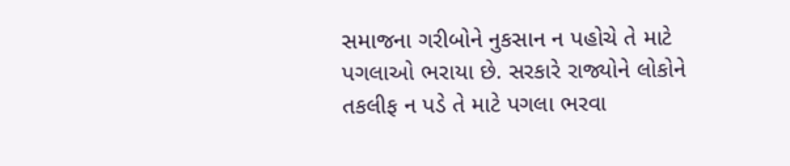સમાજના ગરીબોને નુકસાન ન પહોચે તે માટે પગલાઓ ભરાયા છે. સરકારે રાજ્યોને લોકોને તકલીફ ન પડે તે માટે પગલા ભરવા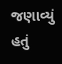જણાવ્યું હતું